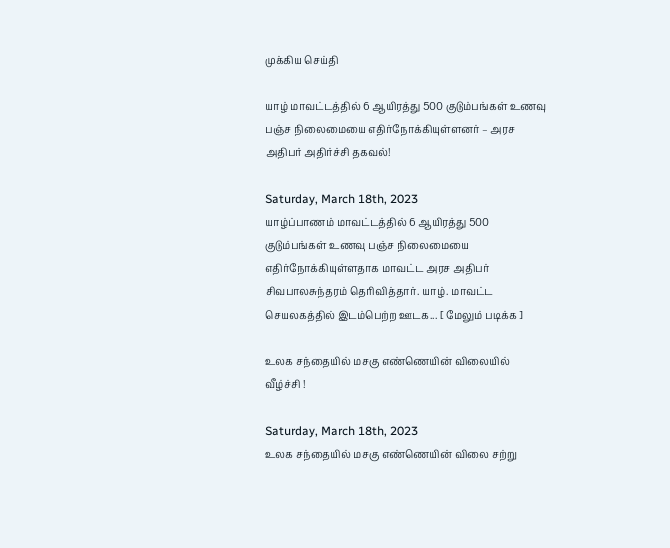முக்கிய செய்தி

யாழ் மாவட்டத்தில் 6 ஆயிரத்து 500 குடும்பங்கள் உணவு பஞ்ச நிலைமையை எதிர்நோக்கியுள்ளனர் – அரச அதிபர் அதிர்ச்சி தகவல்!

Saturday, March 18th, 2023
யாழ்ப்பாணம் மாவட்டத்தில் 6 ஆயிரத்து 500 குடும்பங்கள் உணவு பஞ்ச நிலைமையை எதிர்நோக்கியுள்ளதாக மாவட்ட அரச அதிபர் சிவபாலசுந்தரம் தெரிவித்தார். யாழ். மாவட்ட செயலகத்தில் இடம்பெற்ற ஊடக... [ மேலும் படிக்க ]

உலக சந்தையில் மசகு எண்ணெயின் விலையில் வீழ்ச்சி !

Saturday, March 18th, 2023
உலக சந்தையில் மசகு எண்ணெயின் விலை சற்று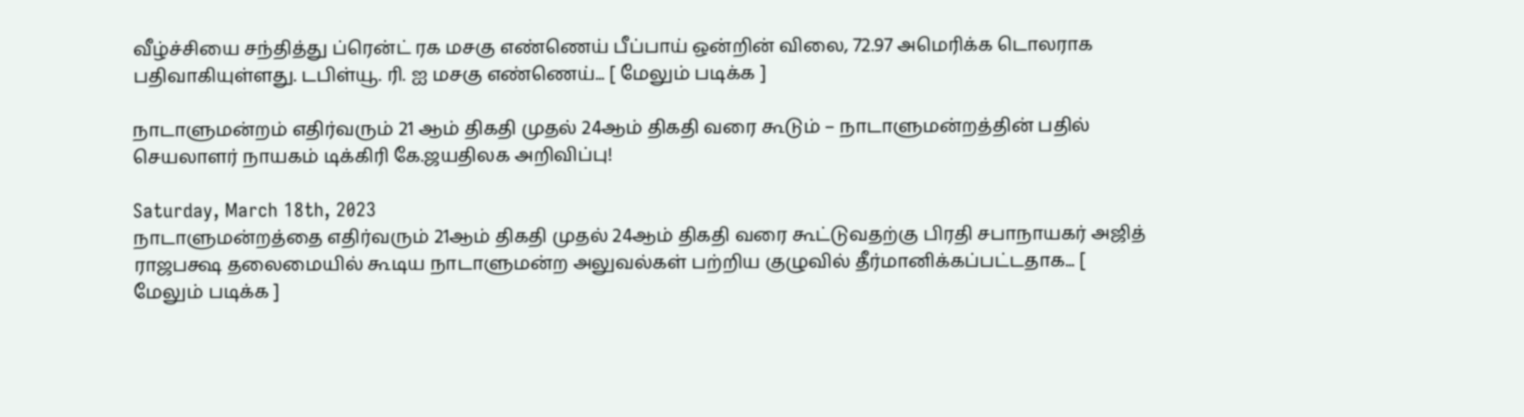வீழ்ச்சியை சந்தித்து ப்ரென்ட் ரக மசகு எண்ணெய் பீப்பாய் ஒன்றின் விலை, 72.97 அமெரிக்க டொலராக பதிவாகியுள்ளது. டபிள்யூ. ரி. ஐ மசகு எண்ணெய்... [ மேலும் படிக்க ]

நாடாளுமன்றம் எதிர்வரும் 21 ஆம் திகதி முதல் 24ஆம் திகதி வரை கூடும் – நாடாளுமன்றத்தின் பதில் செயலாளர் நாயகம் டிக்கிரி கே.ஜயதிலக அறிவிப்பு!

Saturday, March 18th, 2023
நாடாளுமன்றத்தை எதிர்வரும் 21ஆம் திகதி முதல் 24ஆம் திகதி வரை கூட்டுவதற்கு பிரதி சபாநாயகர் அஜித் ராஜபக்ஷ தலைமையில் கூடிய நாடாளுமன்ற அலுவல்கள் பற்றிய குழுவில் தீர்மானிக்கப்பட்டதாக... [ மேலும் படிக்க ]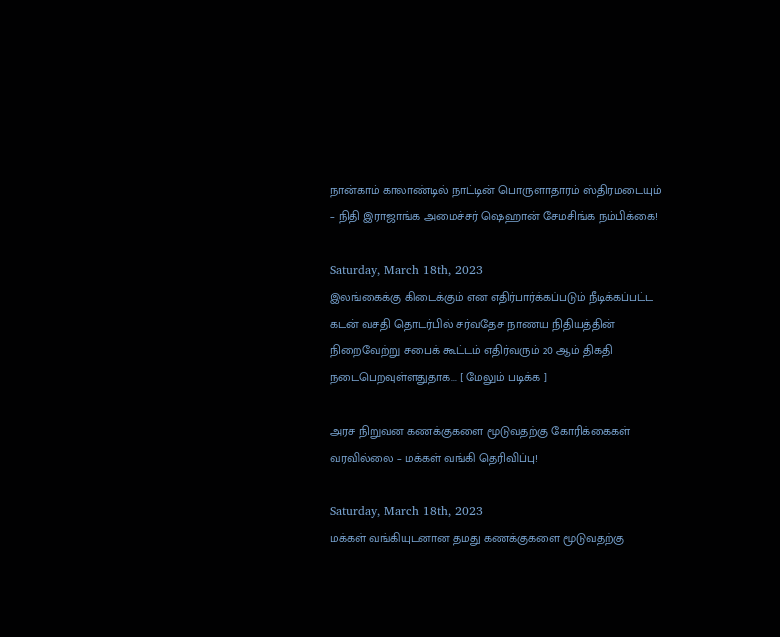நான்காம் காலாண்டில் நாட்டின் பொருளாதாரம் ஸ்திரமடையும் – நிதி இராஜாங்க அமைச்சர் ஷெஹான் சேமசிங்க நம்பிக்கை!

Saturday, March 18th, 2023
இலங்கைக்கு கிடைக்கும் என எதிர்பார்க்கப்படும் நீடிக்கப்பட்ட கடன் வசதி தொடர்பில் சர்வதேச நாணய நிதியத்தின் நிறைவேற்று சபைக் கூட்டம் எதிர்வரும் 20 ஆம் திகதி நடைபெறவுள்ளதுதாக... [ மேலும் படிக்க ]

அரச நிறுவன கணக்குகளை மூடுவதற்கு கோரிக்கைகள் வரவில்லை – மக்கள் வங்கி தெரிவிப்பு!

Saturday, March 18th, 2023
மக்கள் வங்கியுடனான தமது கணக்குகளை மூடுவதற்கு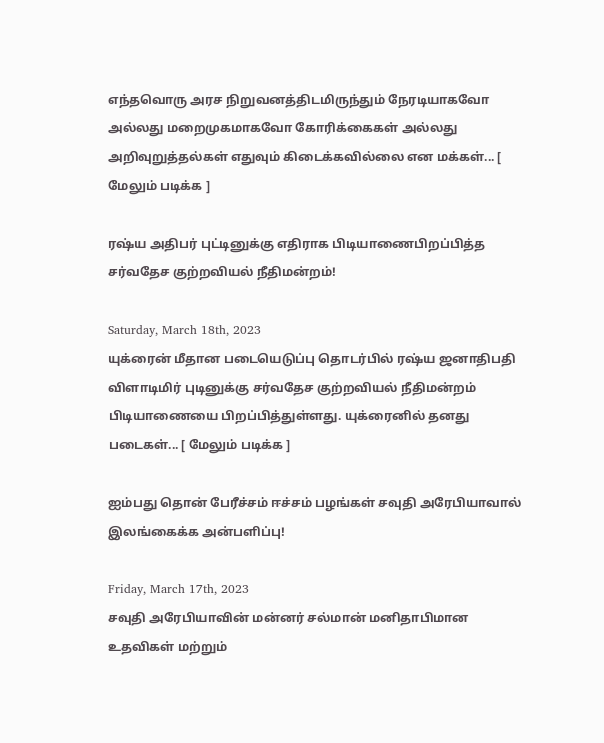எந்தவொரு அரச நிறுவனத்திடமிருந்தும் நேரடியாகவோ அல்லது மறைமுகமாகவோ கோரிக்கைகள் அல்லது அறிவுறுத்தல்கள் எதுவும் கிடைக்கவில்லை என மக்கள்... [ மேலும் படிக்க ]

ரஷ்ய அதிபர் புட்டினுக்கு எதிராக பிடியாணைபிறப்பித்த சர்வதேச குற்றவியல் நீதிமன்றம்!

Saturday, March 18th, 2023
யுக்ரைன் மீதான படையெடுப்பு தொடர்பில் ரஷ்ய ஜனாதிபதி விளாடிமிர் புடினுக்கு சர்வதேச குற்றவியல் நீதிமன்றம் பிடியாணையை பிறப்பித்துள்ளது. யுக்ரைனில் தனது படைகள்... [ மேலும் படிக்க ]

ஐம்பது தொன் பேரீச்சம் ஈச்சம் பழங்கள் சவுதி அரேபியாவால் இலங்கைக்க அன்பளிப்பு!

Friday, March 17th, 2023
சவுதி அரேபியாவின் மன்னர் சல்மான் மனிதாபிமான உதவிகள் மற்றும்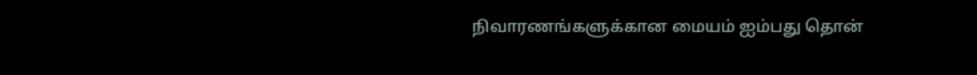நிவாரணங்களுக்கான மையம் ஐம்பது தொன்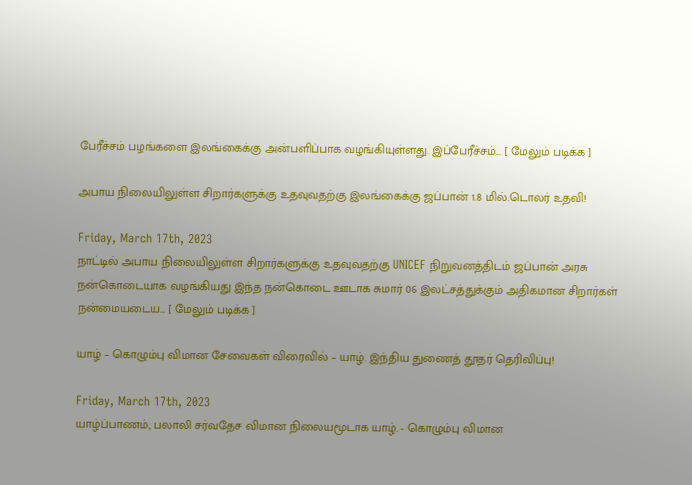பேரீச்சம் பழங்களை இலங்கைக்கு அன்பளிப்பாக வழங்கியுள்ளது. இப்பேரீச்சம்... [ மேலும் படிக்க ]

அபாய நிலையிலுள்ள சிறார்களுக்கு உதவுவதற்கு இலங்கைக்கு ஜப்பான் 1.8 மில்.டொலர் உதவி!

Friday, March 17th, 2023
நாட்டில் அபாய நிலையிலுள்ள சிறார்களுக்கு உதவுவதற்கு UNICEF நிறுவனத்திடம் ஜப்பான் அரசு நன்கொடையாக வழங்கியது இந்த நன்கொடை ஊடாக சுமார் 06 இலட்சத்துக்கும் அதிகமான சிறார்கள் நன்மையடைய... [ மேலும் படிக்க ]

யாழ் – கொழும்பு விமான சேவைகள் விரைவில் – யாழ். இந்திய துணைத் தூதர் தெரிவிப்பு!

Friday, March 17th, 2023
யாழ்ப்பாணம், பலாலி சர்வதேச விமான நிலையமூடாக யாழ். - கொழும்பு விமான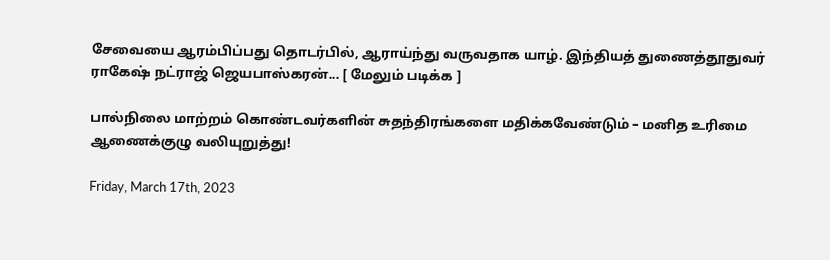சேவையை ஆரம்பிப்பது தொடர்பில், ஆராய்ந்து வருவதாக யாழ். இந்தியத் துணைத்தூதுவர் ராகேஷ் நட்ராஜ் ஜெயபாஸ்கரன்... [ மேலும் படிக்க ]

பால்நிலை மாற்றம் கொண்டவர்களின் சுதந்திரங்களை மதிக்கவேண்டும் – மனித உரிமை ஆணைக்குழு வலியுறுத்து!

Friday, March 17th, 2023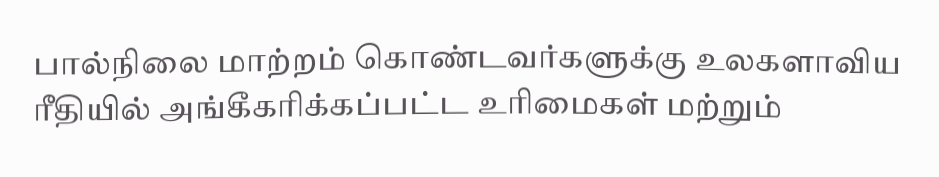பால்நிலை மாற்றம் கொண்டவர்களுக்கு உலகளாவிய ரீதியில் அங்கீகரிக்கப்பட்ட உரிமைகள் மற்றும்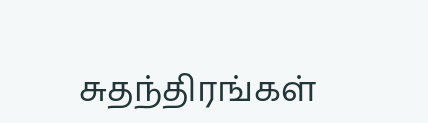சுதந்திரங்கள்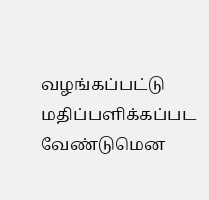வழங்கப்பட்டு மதிப்பளிக்கப்பட வேண்டுமென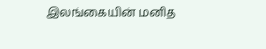இலங்கையின் மனித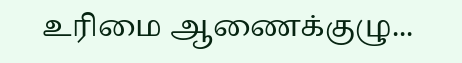உரிமை ஆணைக்குழு...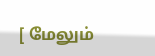[ மேலும்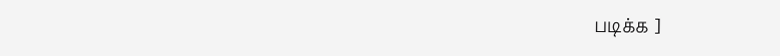படிக்க ]